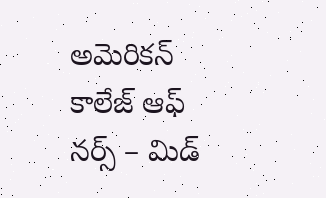అమెరికన్ కాలేజ్ ఆఫ్ నర్స్ – మిడ్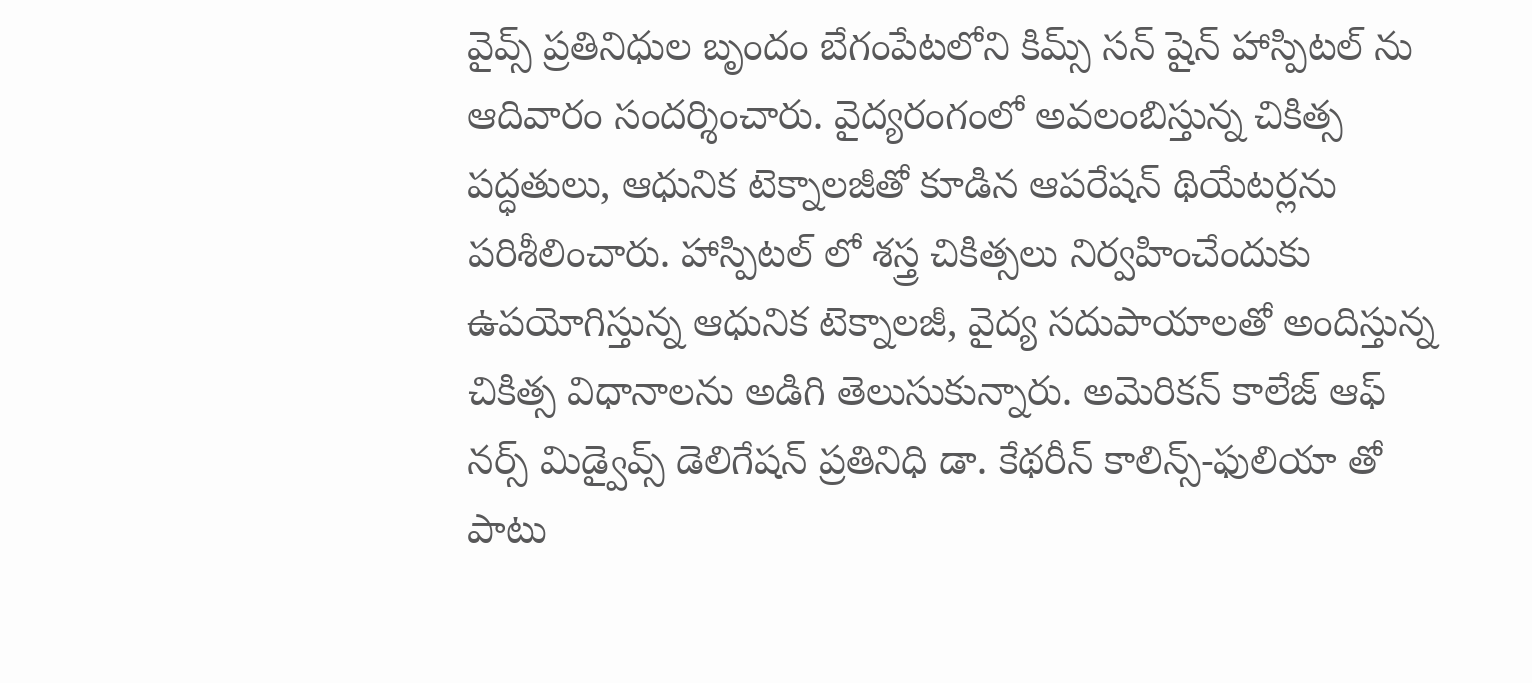వైవ్స్ ప్రతినిధుల బృందం బేగంపేటలోని కిమ్స్ సన్ షైన్ హాస్పిటల్ ను ఆదివారం సందర్శించారు. వైద్యరంగంలో అవలంబిస్తున్న చికిత్స పద్ధతులు, ఆధునిక టెక్నాలజీతో కూడిన ఆపరేషన్ థియేటర్లను పరిశీలించారు. హాస్పిటల్ లో శస్త్ర చికిత్సలు నిర్వహించేందుకు ఉపయోగిస్తున్న ఆధునిక టెక్నాలజీ, వైద్య సదుపాయాలతో అందిస్తున్న చికిత్స విధానాలను అడిగి తెలుసుకున్నారు. అమెరికన్ కాలేజ్ ఆఫ్ నర్స్ మిడ్వైవ్స్ డెలిగేషన్ ప్రతినిధి డా. కేథరీన్ కాలిన్స్-ఫులియా తో పాటు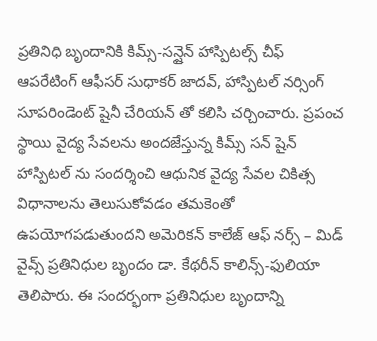ప్రతినిధి బృందానికి కిమ్స్-సన్షైన్ హాస్పిటల్స్ చీఫ్ ఆపరేటింగ్ ఆఫీసర్ సుధాకర్ జాదవ్, హాస్పిటల్ నర్సింగ్ సూపరిండెంట్ షైనీ చేరియన్ తో కలిసి చర్చించారు. ప్రపంచ స్థాయి వైద్య సేవలను అందజేస్తున్న కిమ్స్ సన్ షైన్ హాస్పిటల్ ను సందర్శించి ఆధునిక వైద్య సేవల చికిత్స విధానాలను తెలుసుకోవడం తమకెంతో ఉపయోగపడుతుందని అమెరికన్ కాలేజ్ ఆఫ్ నర్స్ – మిడ్ వైవ్స్ ప్రతినిధుల బృందం డా. కేథరీన్ కాలిన్స్-ఫులియా తెలిపారు. ఈ సందర్భంగా ప్రతినిధుల బృందాన్ని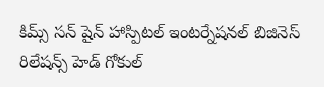కిమ్స్ సన్ షైన్ హాస్పిటల్ ఇంటర్నేషనల్ బిజినెస్ రిలేషన్స్ హెడ్ గోకుల్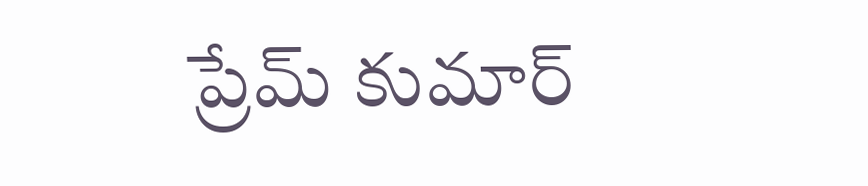ప్రేమ్ కుమార్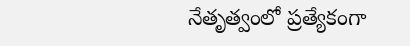నేతృత్వంలో ప్రత్యేకంగా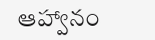ఆహ్వానం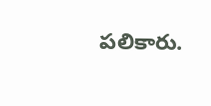పలికారు.